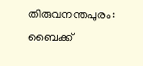തിരുവനന്തപുരം: ബൈക്ക്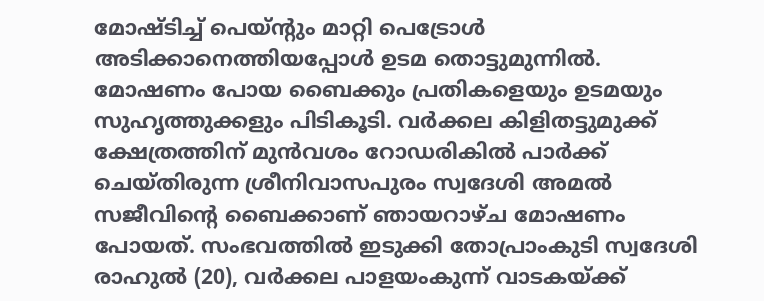മോഷ്ടിച്ച് പെയ്ൻ്റും മാറ്റി പെട്രോൾ അടിക്കാനെത്തിയപ്പോൾ ഉടമ തൊട്ടുമുന്നിൽ. മോഷണം പോയ ബൈക്കും പ്രതികളെയും ഉടമയും സുഹൃത്തുക്കളും പിടികൂടി. വർക്കല കിളിതട്ടുമുക്ക് ക്ഷേത്രത്തിന് മുൻവശം റോഡരികിൽ പാർക്ക് ചെയ്തിരുന്ന ശ്രീനിവാസപുരം സ്വദേശി അമൽ സജീവിന്റെ ബൈക്കാണ് ഞായറാഴ്ച മോഷണം പോയത്. സംഭവത്തിൽ ഇടുക്കി തോപ്രാംകുടി സ്വദേശി രാഹുൽ (20), വർക്കല പാളയംകുന്ന് വാടകയ്ക്ക്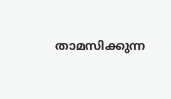താമസിക്കുന്ന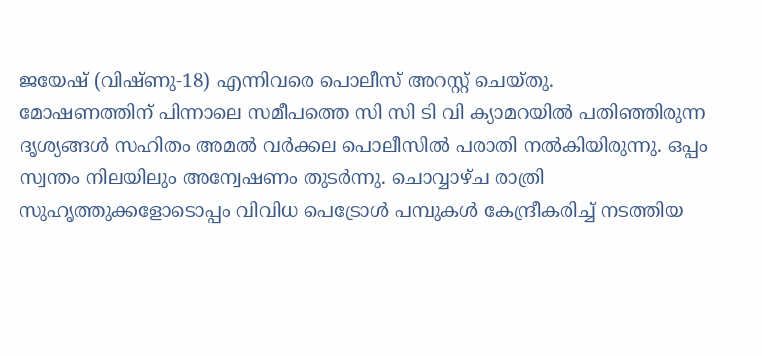ജയേഷ് (വിഷ്ണു-18) എന്നിവരെ പൊലീസ് അറസ്റ്റ് ചെയ്തു.
മോഷണത്തിന് പിന്നാലെ സമീപത്തെ സി സി ടി വി ക്യാമറയിൽ പതിഞ്ഞിരുന്ന ദൃശ്യങ്ങൾ സഹിതം അമൽ വർക്കല പൊലീസിൽ പരാതി നൽകിയിരുന്നു. ഒപ്പം സ്വന്തം നിലയിലും അന്വേഷണം തുടർന്നു. ചൊവ്വാഴ്ച രാത്രി സുഹൃത്തുക്കളോടൊപ്പം വിവിധ പെട്രോൾ പമ്പുകൾ കേന്ദ്രീകരിച്ച് നടത്തിയ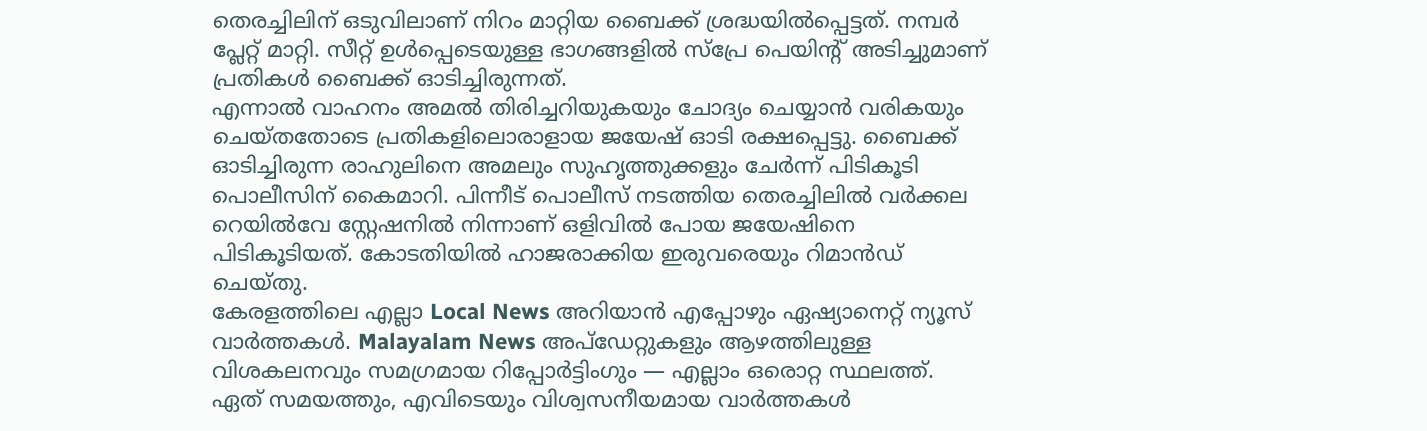തെരച്ചിലിന് ഒടുവിലാണ് നിറം മാറ്റിയ ബൈക്ക് ശ്രദ്ധയിൽപ്പെട്ടത്. നമ്പർ പ്ലേറ്റ് മാറ്റി. സീറ്റ് ഉൾപ്പെടെയുള്ള ഭാഗങ്ങളിൽ സ്പ്രേ പെയിന്റ് അടിച്ചുമാണ് പ്രതികൾ ബൈക്ക് ഓടിച്ചിരുന്നത്.
എന്നാൽ വാഹനം അമൽ തിരിച്ചറിയുകയും ചോദ്യം ചെയ്യാൻ വരികയും ചെയ്തതോടെ പ്രതികളിലൊരാളായ ജയേഷ് ഓടി രക്ഷപ്പെട്ടു. ബൈക്ക് ഓടിച്ചിരുന്ന രാഹുലിനെ അമലും സുഹൃത്തുക്കളും ചേർന്ന് പിടികൂടി പൊലീസിന് കൈമാറി. പിന്നീട് പൊലീസ് നടത്തിയ തെരച്ചിലിൽ വർക്കല റെയിൽവേ സ്റ്റേഷനിൽ നിന്നാണ് ഒളിവിൽ പോയ ജയേഷിനെ പിടികൂടിയത്. കോടതിയിൽ ഹാജരാക്കിയ ഇരുവരെയും റിമാൻഡ് ചെയ്തു.
കേരളത്തിലെ എല്ലാ Local News അറിയാൻ എപ്പോഴും ഏഷ്യാനെറ്റ് ന്യൂസ് വാർത്തകൾ. Malayalam News അപ്ഡേറ്റുകളും ആഴത്തിലുള്ള വിശകലനവും സമഗ്രമായ റിപ്പോർട്ടിംഗും — എല്ലാം ഒരൊറ്റ സ്ഥലത്ത്. ഏത് സമയത്തും, എവിടെയും വിശ്വസനീയമായ വാർത്തകൾ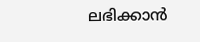ലഭിക്കാൻ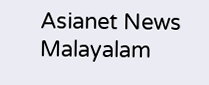Asianet News Malayalam